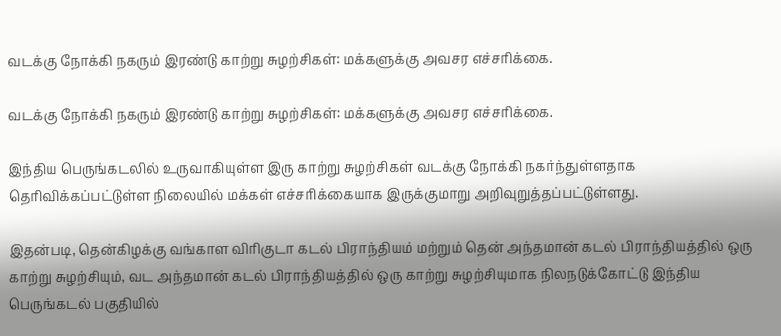வடக்கு நோக்கி நகரும் இரண்டு காற்று சுழற்சிகள்: மக்களுக்கு அவசர எச்சரிக்கை.

வடக்கு நோக்கி நகரும் இரண்டு காற்று சுழற்சிகள்: மக்களுக்கு அவசர எச்சரிக்கை.

இந்திய பெருங்கடலில் உருவாகியுள்ள இரு காற்று சுழற்சிகள் வடக்கு நோக்கி நகர்ந்துள்ளதாக தெரிவிக்கப்பட்டுள்ள நிலையில் மக்கள் எச்சரிக்கையாக இருக்குமாறு அறிவுறுத்தப்பட்டுள்ளது.

இதன்படி, தென்கிழக்கு வங்காள விரிகுடா கடல் பிராந்தியம் மற்றும் தென் அந்தமான் கடல் பிராந்தியத்தில் ஒரு காற்று சுழற்சியும், வட அந்தமான் கடல் பிராந்தியத்தில் ஒரு காற்று சுழற்சியுமாக நிலநடுக்கோட்டு இந்திய பெருங்கடல் பகுதியில்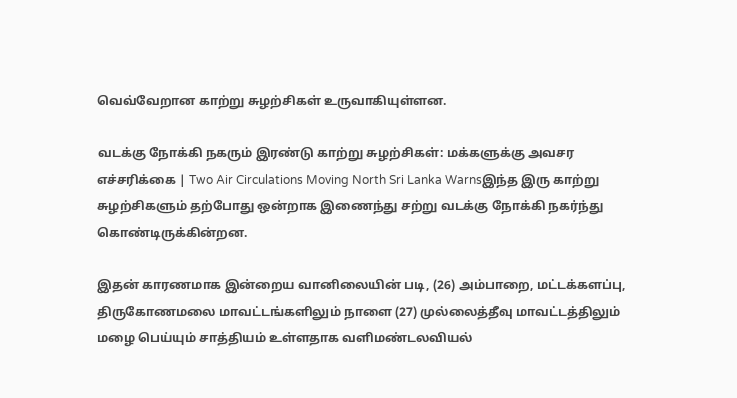வெவ்வேறான காற்று சுழற்சிகள் உருவாகியுள்ளன.

வடக்கு நோக்கி நகரும் இரண்டு காற்று சுழற்சிகள்: மக்களுக்கு அவசர எச்சரிக்கை | Two Air Circulations Moving North Sri Lanka Warnsஇந்த இரு காற்று சுழற்சிகளும் தற்போது ஒன்றாக இணைந்து சற்று வடக்கு நோக்கி நகர்ந்து கொண்டிருக்கின்றன.

இதன் காரணமாக இன்றைய வானிலையின் படி, (26) அம்பாறை, மட்டக்களப்பு, திருகோணமலை மாவட்டங்களிலும் நாளை (27) முல்லைத்தீவு மாவட்டத்திலும் மழை பெய்யும் சாத்தியம் உள்ளதாக வளிமண்டலவியல்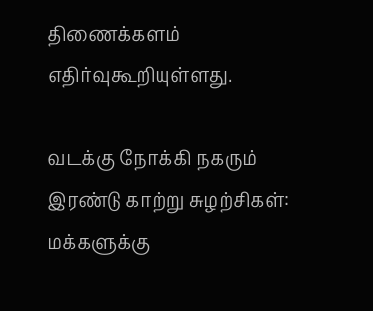திணைக்களம் எதிர்வுகூறியுள்ளது.

வடக்கு நோக்கி நகரும் இரண்டு காற்று சுழற்சிகள்: மக்களுக்கு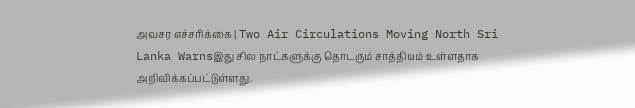அவசர எச்சரிக்கை | Two Air Circulations Moving North Sri Lanka Warnsஇது சில நாட்களுக்கு தொடரும் சாத்தியம் உள்ளதாக அறிவிக்கப்பட்டுள்ளது.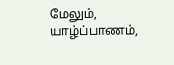மேலும், யாழ்ப்பாணம்,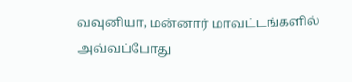வவுனியா, மன்னார் மாவட்டங்களில் அவ்வப்போது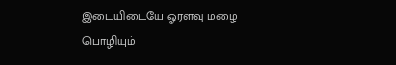இடையிடையே ஓரளவு மழை பொழியும்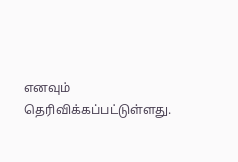எனவும் தெரிவிக்கப்பட்டுள்ளது.